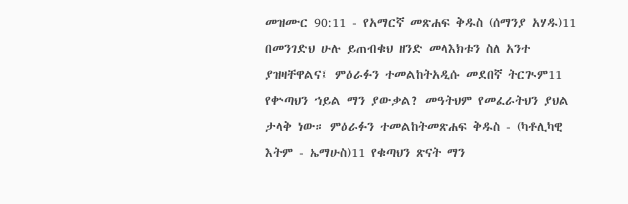መዝሙር 90:11 - የአማርኛ መጽሐፍ ቅዱስ (ሰማንያ አሃዱ)11 በመንገድህ ሁሉ ይጠብቁህ ዘንድ መላእክቱን ስለ አንተ ያዝዛቸዋልና፤ ምዕራፉን ተመልከትአዲሱ መደበኛ ትርጒም11 የቍጣህን ኀይል ማን ያውቃል? መዓትህም የመፈራትህን ያህል ታላቅ ነው። ምዕራፉን ተመልከትመጽሐፍ ቅዱስ - (ካቶሊካዊ እትም - ኤማሁስ)11 የቁጣህን ጽናት ማን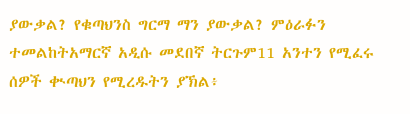ያውቃል? የቁጣህንስ ግርማ ማን ያውቃል? ምዕራፉን ተመልከትአማርኛ አዲሱ መደበኛ ትርጉም11 አንተን የሚፈሩ ሰዎች ቊጣህን የሚረዱትን ያኽል፥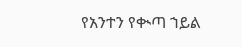የአንተን የቊጣ ኀይል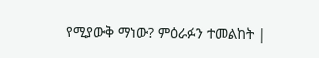የሚያውቅ ማነው? ምዕራፉን ተመልከት |